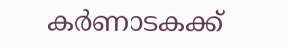കർണാടകക്ക്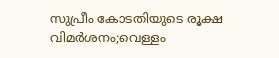സുപ്രീം കോടതിയുടെ രൂക്ഷ വിമർശനം;വെള്ളം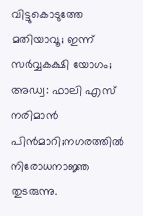വിട്ടുകൊടുത്തേ മതിയാവൂ; ഇന്ന് സർവ്വകക്ഷി യോഗം; അഡ്വ: ഫാലി എസ് നരിമാൻ പിൻമാറി;നഗരത്തിൽ നിരോധനാജ്ഞ തുടരുന്നു.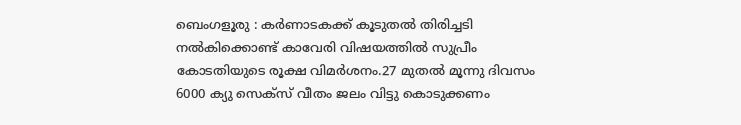ബെംഗളൂരു : കർണാടകക്ക് കൂടുതൽ തിരിച്ചടി നൽകിക്കൊണ്ട് കാവേരി വിഷയത്തിൽ സുപ്രീം കോടതിയുടെ രൂക്ഷ വിമർശനം.27 മുതൽ മൂന്നു ദിവസം 6000 ക്യു സെക്സ് വീതം ജലം വിട്ടു കൊടുക്കണം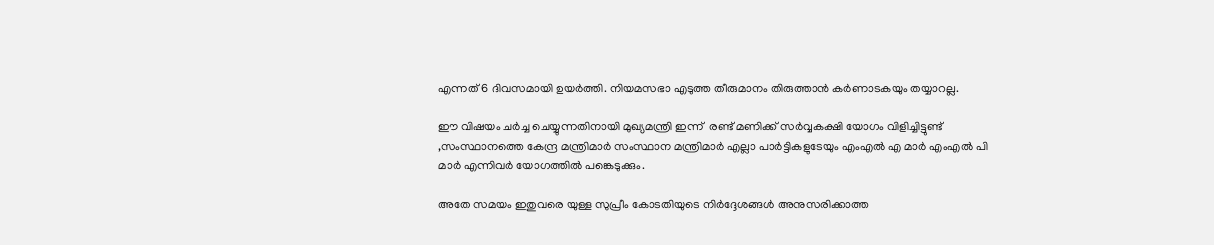എന്നത് 6 ദിവസമായി ഉയർത്തി. നിയമസഭാ എടുത്ത തീരുമാനം തിരുത്താൻ കർണാടകയും തയ്യാറല്ല.

ഈ വിഷയം ചർച്ച ചെയ്യുന്നതിനായി മുഖ്യമന്ത്രി ഇന്ന്  രണ്ട് മണിക്ക് സർവ്വകക്ഷി യോഗം വിളിച്ചിട്ടുണ്ട് ,സംസ്ഥാനത്തെ കേന്ദ്ര മന്ത്രിമാർ സംസ്ഥാന മന്ത്രിമാർ എല്ലാ പാർട്ടികളുടേയും എംഎൽ എ മാർ എംഎൽ പി മാർ എന്നിവർ യോഗത്തിൽ പങ്കെടുക്കും.

അതേ സമയം ഇതുവരെ യുള്ള സുപ്രീം കോടതിയുടെ നിർദ്ദേശങ്ങൾ അനുസരിക്കാത്ത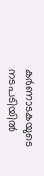കർണാടകയുടെ നടപടിയിൽ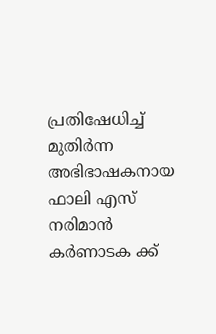പ്രതിഷേധിച്ച് മുതിർന്ന അഭിഭാഷകനായ  ഫാലി എസ് നരിമാൻ കർണാടക ക്ക്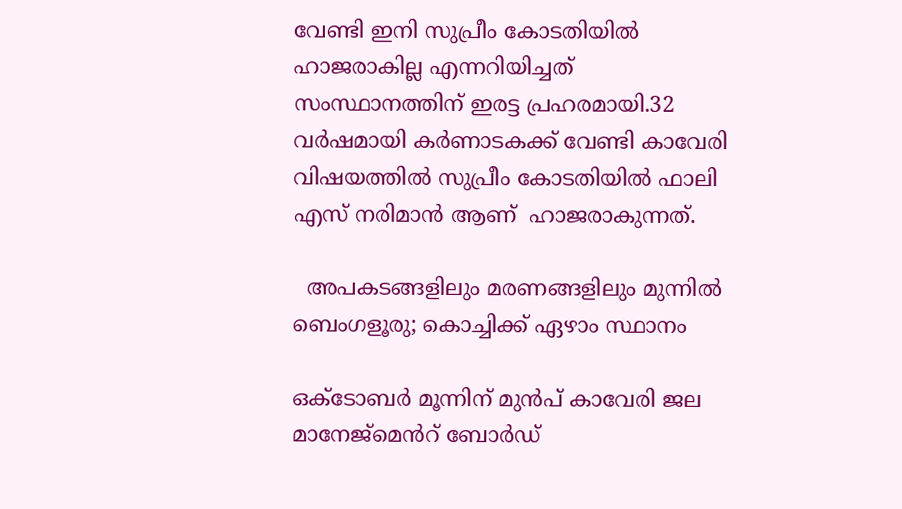വേണ്ടി ഇനി സുപ്രീം കോടതിയിൽ ഹാജരാകില്ല എന്നറിയിച്ചത് സംസ്ഥാനത്തിന് ഇരട്ട പ്രഹരമായി.32 വർഷമായി കർണാടകക്ക് വേണ്ടി കാവേരി  വിഷയത്തിൽ സുപ്രീം കോടതിയിൽ ഫാലി എസ് നരിമാൻ ആണ്  ഹാജരാകുന്നത്.

  അപകടങ്ങളിലും മരണങ്ങളിലും മുന്നില്‍ ബെംഗളൂരു; കൊച്ചിക്ക് ഏഴാം സ്ഥാനം

ഒക്ടോബർ മൂന്നിന് മുൻപ് കാവേരി ജല മാനേജ്മെൻറ് ബോർഡ്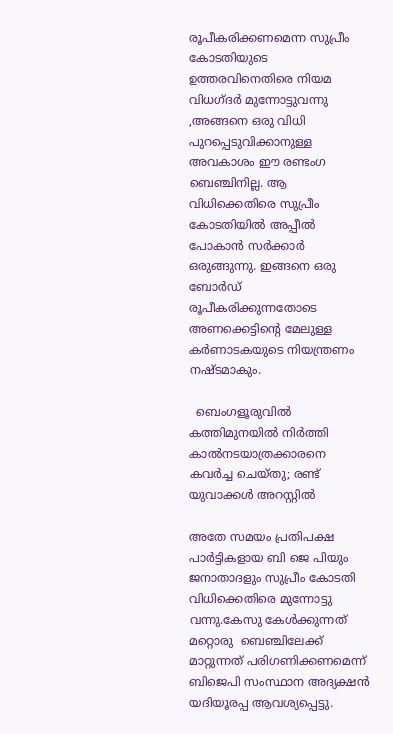രൂപീകരിക്കണമെന്ന സുപ്രീം കോടതിയുടെ ഉത്തരവിനെതിരെ നിയമ വിധഗ്ദർ മുന്നോട്ടുവന്നു ,അങ്ങനെ ഒരു വിധി പുറപ്പെടുവിക്കാനുള്ള അവകാശം ഈ രണ്ടംഗ ബെഞ്ചിനില്ല. ആ വിധിക്കെതിരെ സുപ്രീം കോടതിയിൽ അപ്പീൽ പോകാൻ സർക്കാർ ഒരുങ്ങുന്നു. ഇങ്ങനെ ഒരു ബോർഡ്  രൂപീകരിക്കുന്നതോടെ അണക്കെട്ടിന്റെ മേലുള്ള കർണാടകയുടെ നിയന്ത്രണം നഷ്ടമാകും.

  ബെംഗളൂരുവിൽ കത്തിമുനയിൽ നിർത്തി കാൽനടയാത്രക്കാരനെ കവർച്ച ചെയ്തു; രണ്ട് യുവാക്കൾ അറസ്റ്റിൽ

അതേ സമയം പ്രതിപക്ഷ പാർട്ടികളായ ബി ജെ പിയും ജനാതാദളും സുപ്രീം കോടതി വിധിക്കെതിരെ മുന്നോട്ടു വന്നു.കേസു കേൾക്കുന്നത് മറ്റൊരു  ബെഞ്ചിലേക്ക് മാറ്റുന്നത് പരിഗണിക്കണമെന്ന് ബിജെപി സംസ്ഥാന അദ്യക്ഷൻ യദിയൂരപ്പ ആവശ്യപ്പെട്ടു.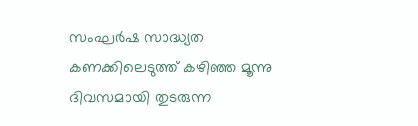സംഘർഷ സാദ്ധ്യത കണക്കിലെടുത്ത് കഴിഞ്ഞ മൂന്നു ദിവസമായി തുടരുന്ന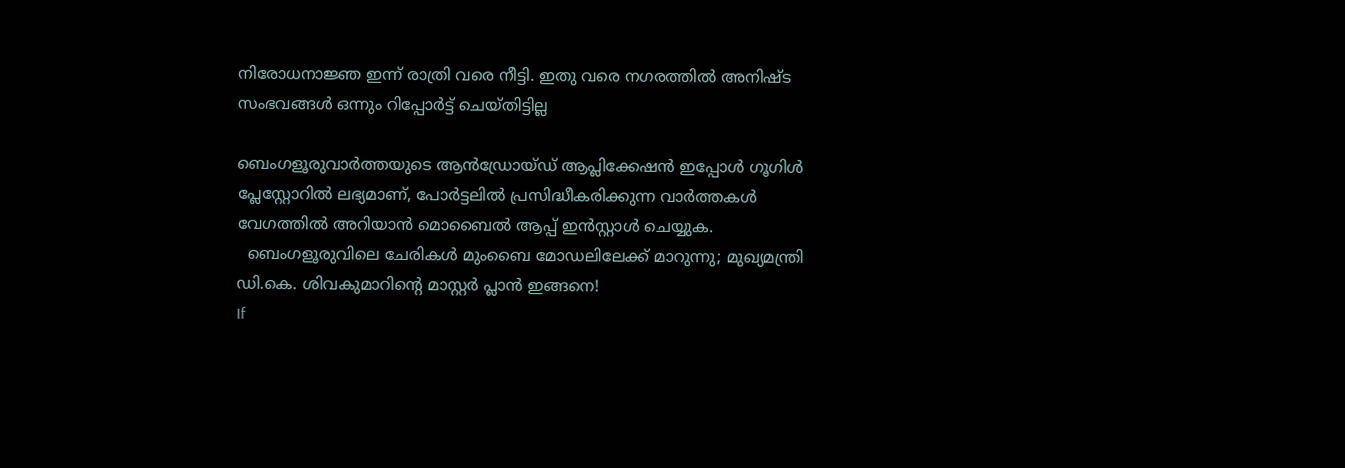നിരോധനാജ്ഞ ഇന്ന് രാത്രി വരെ നീട്ടി. ഇതു വരെ നഗരത്തിൽ അനിഷ്ട സംഭവങ്ങൾ ഒന്നും റിപ്പോർട്ട് ചെയ്തിട്ടില്ല

ബെംഗളൂരുവാർത്തയുടെ ആൻഡ്രോയ്ഡ് ആപ്ലിക്കേഷൻ ഇപ്പോൾ ഗൂഗിൾ പ്ലേസ്റ്റോറിൽ ലഭ്യമാണ്, പോർട്ടലിൽ പ്രസിദ്ധീകരിക്കുന്ന വാർത്തകൾ വേഗത്തിൽ അറിയാൻ മൊബൈൽ ആപ്പ് ഇൻസ്റ്റാൾ ചെയ്യുക.
  ബെംഗളൂരുവിലെ ചേരികൾ മുംബൈ മോഡലിലേക്ക് മാറുന്നു; മുഖ്യമന്ത്രി ഡി.കെ. ശിവകുമാറിന്റെ മാസ്റ്റർ പ്ലാൻ ഇങ്ങനെ!
If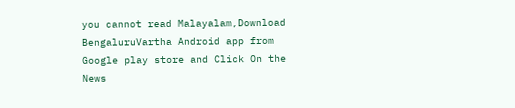you cannot read Malayalam,Download BengaluruVartha Android app from Google play store and Click On the News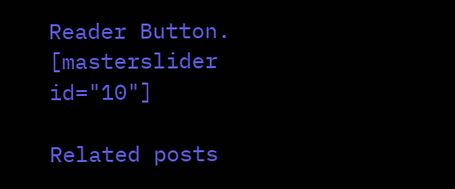Reader Button. [masterslider id="10"]

Related posts